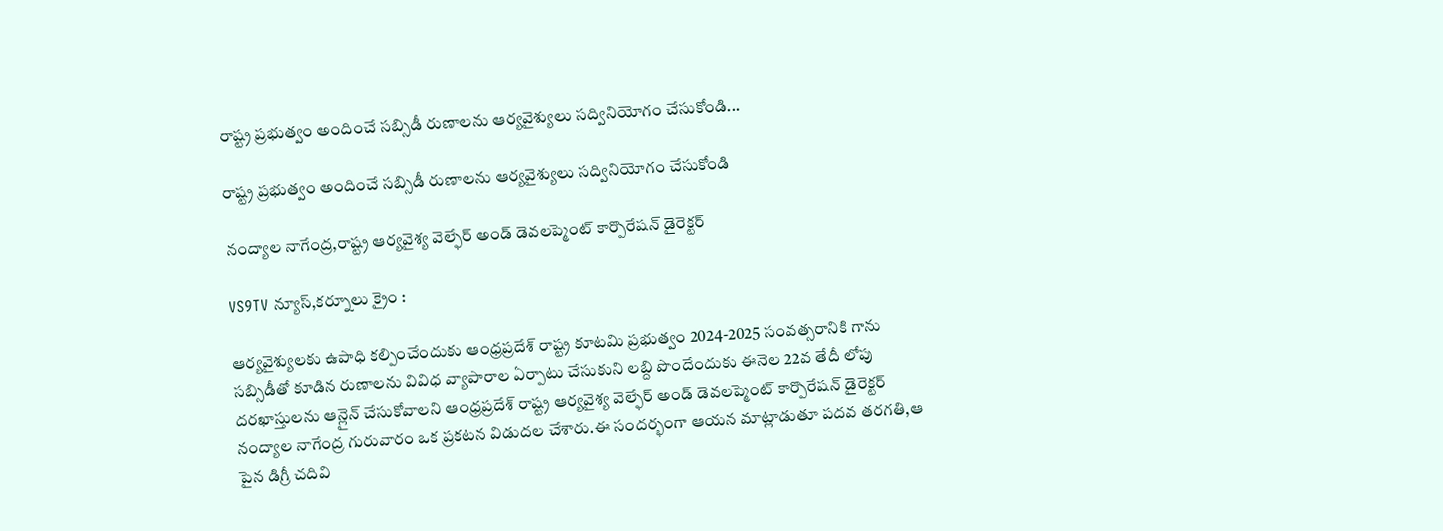రాష్ట్ర ప్రభుత్వం అందించే సబ్సిడీ రుణాలను ఆర్యవైశ్యులు సద్వినియోగం చేసుకోండి...

రాష్ట్ర ప్రభుత్వం అందించే సబ్సిడీ రుణాలను ఆర్యవైశ్యులు సద్వినియోగం చేసుకోండి

నంద్యాల నాగేంద్ర,రాష్ట్ర ఆర్యవైశ్య వెల్ఫేర్ అండ్ డెవలప్మెంట్ కార్పొరేషన్ డైరెక్టర్

VS9TV న్యూస్,కర్నూలు క్రైం :

ఆర్యవైశ్యులకు ఉపాధి కల్పించేందుకు ఆంధ్రప్రదేశ్ రాష్ట్ర కూటమి ప్రభుత్వం 2024-2025 సంవత్సరానికి గాను సబ్సిడీతో కూడిన రుణాలను వివిధ వ్యాపారాల ఏర్పాటు చేసుకుని లబ్ది పొందేందుకు ఈనెల 22వ తేదీ లోపు దరఖాస్తులను ఆన్లైన్ చేసుకోవాలని ఆంధ్రప్రదేశ్ రాష్ట్ర ఆర్యవైశ్య వెల్ఫేర్ అండ్ డెవలప్మెంట్ కార్పొరేషన్ డైరెక్టర్ నంద్యాల నాగేంద్ర గురువారం ఒక ప్రకటన విడుదల చేశారు.ఈ సందర్భంగా ఆయన మాట్లాడుతూ పదవ తరగతి,ఆ పైన డిగ్రీ చదివి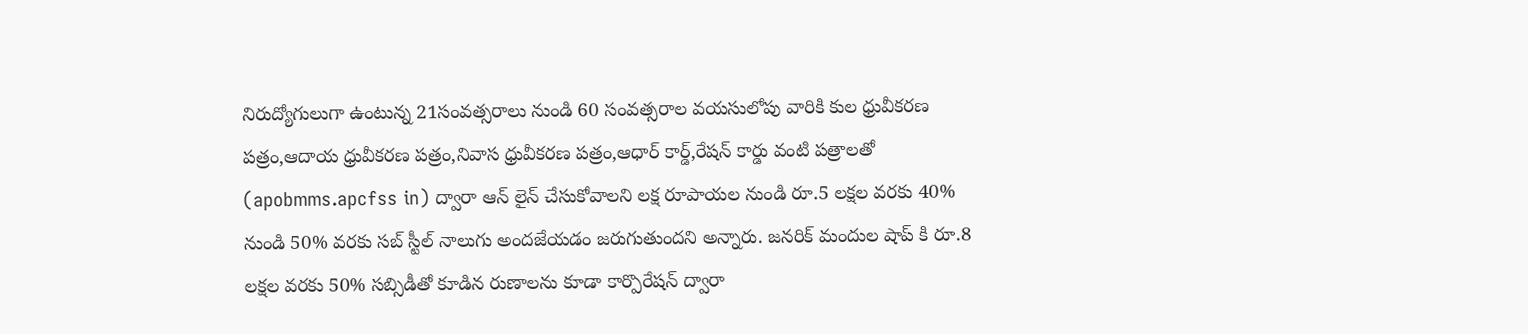నిరుద్యోగులుగా ఉంటున్న 21సంవత్సరాలు నుండి 60 సంవత్సరాల వయసులోపు వారికి కుల ధ్రువీకరణ పత్రం,ఆదాయ ధ్రువీకరణ పత్రం,నివాస ధ్రువీకరణ పత్రం,ఆధార్ కార్డ్,రేషన్ కార్డు వంటి పత్రాలతో (apobmms.apcfss in) ద్వారా ఆన్ లైన్ చేసుకోవాలని లక్ష రూపాయల నుండి రూ.5 లక్షల వరకు 40% నుండి 50% వరకు సబ్ స్టీల్ నాలుగు అందజేయడం జరుగుతుందని అన్నారు. జనరిక్ మందుల షాప్ కి రూ.8 లక్షల వరకు 50% సబ్సిడీతో కూడిన రుణాలను కూడా కార్పొరేషన్ ద్వారా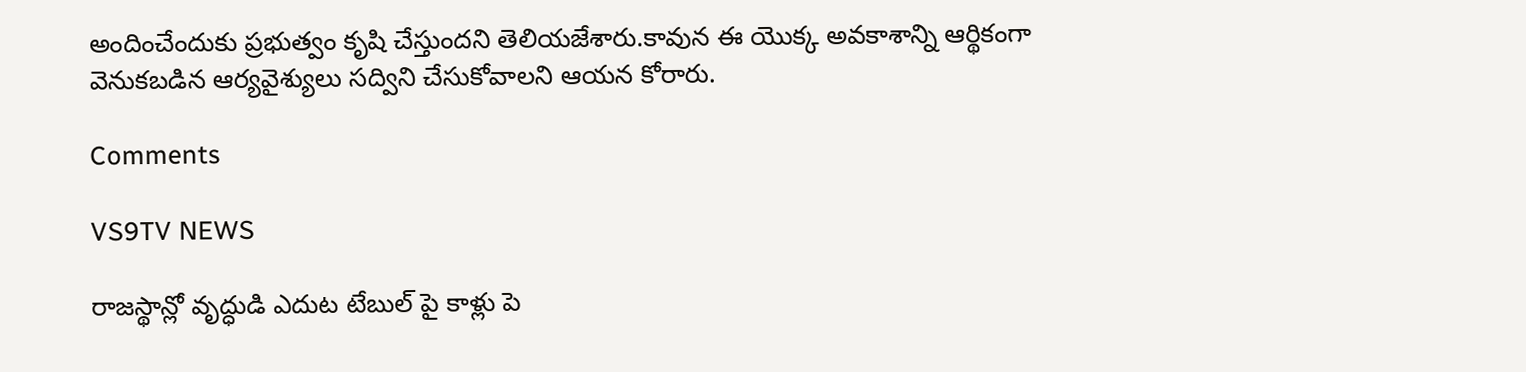అందించేందుకు ప్రభుత్వం కృషి చేస్తుందని తెలియజేశారు.కావున ఈ యొక్క అవకాశాన్ని ఆర్థికంగా వెనుకబడిన ఆర్యవైశ్యులు సద్విని చేసుకోవాలని ఆయన కోరారు.

Comments

VS9TV NEWS

రాజస్థాన్లో వృద్ధుడి ఎదుట టేబుల్ పై కాళ్లు పె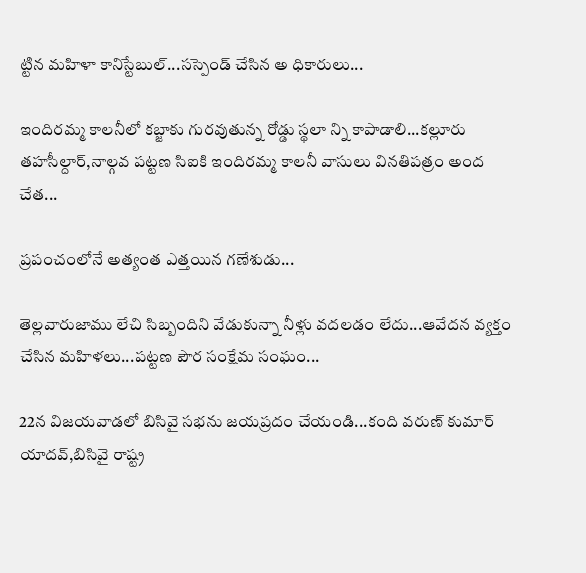ట్టిన మహిళా కానిస్టేబుల్...సస్పెండ్ చేసిన అ ధికారులు...

ఇందిరమ్మ కాలనీలో కబ్జాకు గురవుతున్న రోడ్డు స్థలా న్ని కాపాడాలి...కల్లూరు తహసీల్దార్,నాల్గవ పట్టణ సిఐకి ఇందిరమ్మ కాలనీ వాసులు వినతిపత్రం అంద చేత...

ప్రపంచంలోనే అత్యంత ఎత్తయిన గణేశుడు...

తెల్లవారుజాము లేచి సిబ్బందిని వేడుకున్నా నీళ్లు వదలడం లేదు...ఆవేదన వ్యక్తం చేసిన మహిళలు...పట్టణ పౌర సంక్షేమ సంఘం...

22న విజయవాడలో బిసివై సభను జయప్రదం చేయండి...కంది వరుణ్ కుమార్ యాదవ్,బిసివై రాష్ట్ర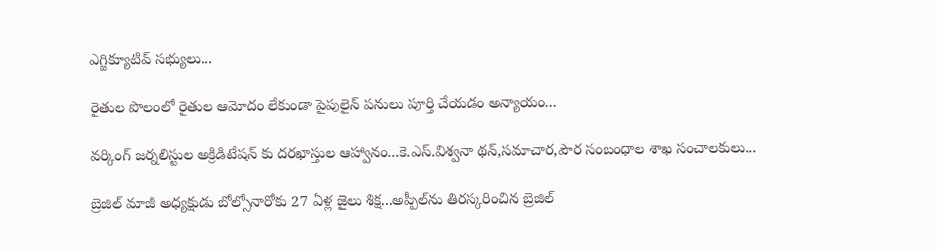ఎగ్జిక్యూటివ్ సభ్యులు...

రైతుల పొలంలో రైతుల ఆమోదం లేకుండా పైపులైన్ పనులు పూర్తి చేయడం అన్యాయం...

వర్కింగ్ జర్నలిస్టుల అక్రిడిటేషన్ కు దరఖాస్తుల ఆహ్వానం...కె.ఎస్.విశ్వనా థన్,సమాచార,పౌర సంబంధాల శాఖ సంచాలకులు...

బ్రెజిల్ మాజీ అధ్యక్షుడు బోల్సోనారోకు 27 ఏళ్ల జైలు శిక్ష...అప్పీల్‌ను తిరస్కరించిన బ్రెజిల్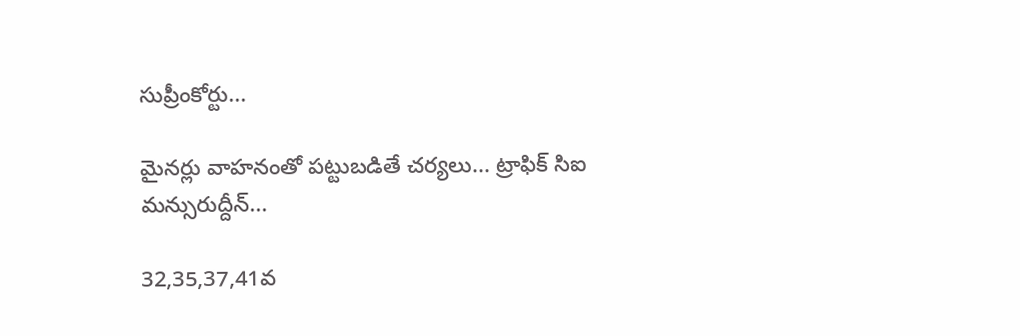సుప్రీంకోర్టు...

మైనర్లు వాహనంతో పట్టుబడితే చర్యలు... ట్రాఫిక్ సిఐ మన్సురుద్దీన్...

32,35,37,41వ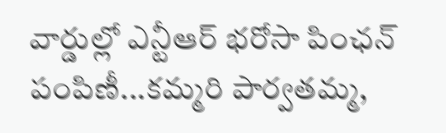వార్డుల్లో ఎన్టీఆర్ భరోసా పింఛన్ పంపిణీ...కమ్మరి పార్వతమ్మ,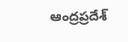ఆంద్రప్రదేశ్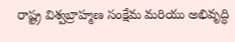రాష్ట్ర విశ్వబ్రాహ్మణ సంక్షేమ మరియు అభివృద్ధి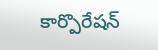కార్పొరేషన్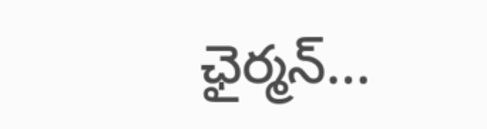ఛైర్మన్...